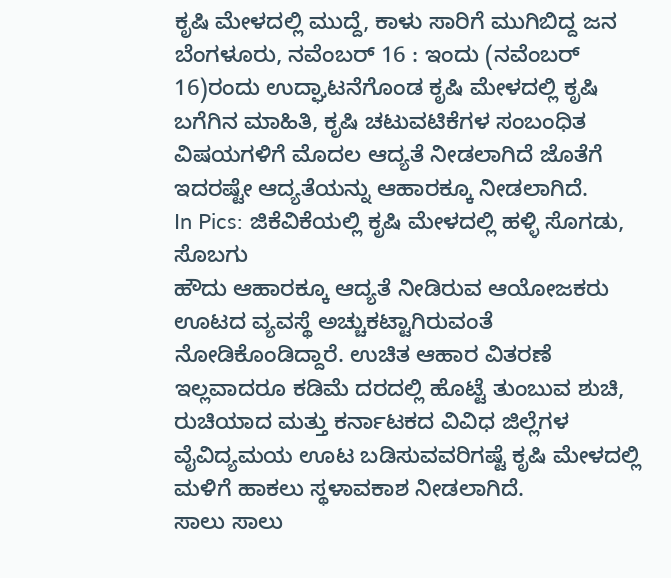ಕೃಷಿ ಮೇಳದಲ್ಲಿ ಮುದ್ದೆ, ಕಾಳು ಸಾರಿಗೆ ಮುಗಿಬಿದ್ದ ಜನ
ಬೆಂಗಳೂರು, ನವೆಂಬರ್ 16 : ಇಂದು (ನವೆಂಬರ್ 16)ರಂದು ಉದ್ಘಾಟನೆಗೊಂಡ ಕೃಷಿ ಮೇಳದಲ್ಲಿ ಕೃಷಿ ಬಗೆಗಿನ ಮಾಹಿತಿ, ಕೃಷಿ ಚಟುವಟಿಕೆಗಳ ಸಂಬಂಧಿತ ವಿಷಯಗಳಿಗೆ ಮೊದಲ ಆದ್ಯತೆ ನೀಡಲಾಗಿದೆ ಜೊತೆಗೆ ಇದರಷ್ಟೇ ಆದ್ಯತೆಯನ್ನು ಆಹಾರಕ್ಕೂ ನೀಡಲಾಗಿದೆ.
In Pics: ಜಿಕೆವಿಕೆಯಲ್ಲಿ ಕೃಷಿ ಮೇಳದಲ್ಲಿ ಹಳ್ಳಿ ಸೊಗಡು, ಸೊಬಗು
ಹೌದು ಆಹಾರಕ್ಕೂ ಆದ್ಯತೆ ನೀಡಿರುವ ಆಯೋಜಕರು ಊಟದ ವ್ಯವಸ್ಥೆ ಅಚ್ಚುಕಟ್ಟಾಗಿರುವಂತೆ ನೋಡಿಕೊಂಡಿದ್ದಾರೆ. ಉಚಿತ ಆಹಾರ ವಿತರಣೆ ಇಲ್ಲವಾದರೂ ಕಡಿಮೆ ದರದಲ್ಲಿ ಹೊಟ್ಟೆ ತುಂಬುವ ಶುಚಿ, ರುಚಿಯಾದ ಮತ್ತು ಕರ್ನಾಟಕದ ವಿವಿಧ ಜಿಲ್ಲೆಗಳ ವೈವಿದ್ಯಮಯ ಊಟ ಬಡಿಸುವವರಿಗಷ್ಟೆ ಕೃಷಿ ಮೇಳದಲ್ಲಿ ಮಳಿಗೆ ಹಾಕಲು ಸ್ಥಳಾವಕಾಶ ನೀಡಲಾಗಿದೆ.
ಸಾಲು ಸಾಲು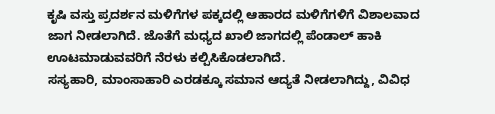ಕೃಷಿ ವಸ್ತು ಪ್ರದರ್ಶನ ಮಳಿಗೆಗಳ ಪಕ್ಕದಲ್ಲಿ ಆಹಾರದ ಮಳಿಗೆಗಳಿಗೆ ವಿಶಾಲವಾದ ಜಾಗ ನೀಡಲಾಗಿದೆ. ಜೊತೆಗೆ ಮಧ್ಯದ ಖಾಲಿ ಜಾಗದಲ್ಲಿ ಪೆಂಡಾಲ್ ಹಾಕಿ ಊಟಮಾಡುವವರಿಗೆ ನೆರಳು ಕಲ್ಪಿಸಿಕೊಡಲಾಗಿದೆ.
ಸಸ್ಯಹಾರಿ, ಮಾಂಸಾಹಾರಿ ಎರಡಕ್ಕೂ ಸಮಾನ ಆದ್ಯತೆ ನೀಡಲಾಗಿದ್ದು, ವಿವಿಧ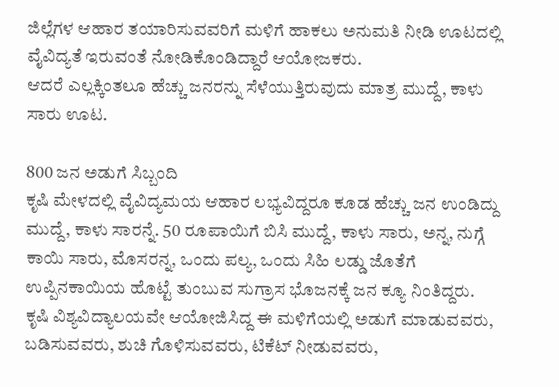ಜಿಲ್ಲೆಗಳ ಆಹಾರ ತಯಾರಿಸುವವರಿಗೆ ಮಳಿಗೆ ಹಾಕಲು ಅನುಮತಿ ನೀಡಿ ಊಟದಲ್ಲಿ ವೈವಿದ್ಯತೆ ಇರುವಂತೆ ನೋಡಿಕೊಂಡಿದ್ದಾರೆ ಆಯೋಜಕರು.
ಆದರೆ ಎಲ್ಲಕ್ಕಿಂತಲೂ ಹೆಚ್ಚು ಜನರನ್ನು ಸೆಳೆಯುತ್ತಿರುವುದು ಮಾತ್ರ ಮುದ್ದೆ, ಕಾಳು ಸಾರು ಊಟ.

800 ಜನ ಅಡುಗೆ ಸಿಬ್ಬಂದಿ
ಕೃಷಿ ಮೇಳದಲ್ಲಿ ವೈವಿದ್ಯಮಯ ಆಹಾರ ಲಭ್ಯವಿದ್ದರೂ ಕೂಡ ಹೆಚ್ಚು ಜನ ಉಂಡಿದ್ದು ಮುದ್ದೆ, ಕಾಳು ಸಾರನ್ನೆ. 50 ರೂಪಾಯಿಗೆ ಬಿಸಿ ಮುದ್ದೆ, ಕಾಳು ಸಾರು, ಅನ್ನ, ನುಗ್ಗೆ ಕಾಯಿ ಸಾರು, ಮೊಸರನ್ನ, ಒಂದು ಪಲ್ಯ, ಒಂದು ಸಿಹಿ ಲಡ್ಡು ಜೊತೆಗೆ ಉಪ್ಪಿನಕಾಯಿಯ ಹೊಟ್ಟೆ ತುಂಬುವ ಸುಗ್ರಾಸ ಭೊಜನಕ್ಕೆ ಜನ ಕ್ಯೂ ನಿಂತಿದ್ದರು.
ಕೃಷಿ ವಿಶ್ಯವಿದ್ಯಾಲಯವೇ ಆಯೋಜಿಸಿದ್ದ ಈ ಮಳಿಗೆಯಲ್ಲಿ ಅಡುಗೆ ಮಾಡುವವರು, ಬಡಿಸುವವರು, ಶುಚಿ ಗೊಳಿಸುವವರು, ಟಿಕೆಟ್ ನೀಡುವವರು,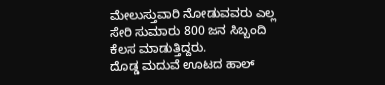ಮೇಲುಸ್ತುವಾರಿ ನೋಡುವವರು ಎಲ್ಲ ಸೇರಿ ಸುಮಾರು 800 ಜನ ಸಿಬ್ಬಂದಿ ಕೆಲಸ ಮಾಡುತ್ತಿದ್ದರು.
ದೊಡ್ಡ ಮದುವೆ ಊಟದ ಹಾಲ್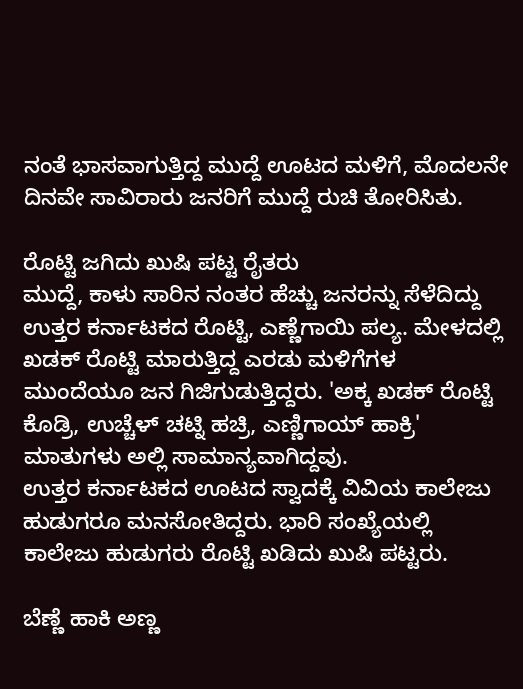ನಂತೆ ಭಾಸವಾಗುತ್ತಿದ್ದ ಮುದ್ದೆ ಊಟದ ಮಳಿಗೆ, ಮೊದಲನೇ ದಿನವೇ ಸಾವಿರಾರು ಜನರಿಗೆ ಮುದ್ದೆ ರುಚಿ ತೋರಿಸಿತು.

ರೊಟ್ಟಿ ಜಗಿದು ಖುಷಿ ಪಟ್ಟ ರೈತರು
ಮುದ್ದೆ, ಕಾಳು ಸಾರಿನ ನಂತರ ಹೆಚ್ಚು ಜನರನ್ನು ಸೆಳೆದಿದ್ದು ಉತ್ತರ ಕರ್ನಾಟಕದ ರೊಟ್ಟಿ, ಎಣ್ಣೆಗಾಯಿ ಪಲ್ಯ. ಮೇಳದಲ್ಲಿ ಖಡಕ್ ರೊಟ್ಟಿ ಮಾರುತ್ತಿದ್ದ ಎರಡು ಮಳಿಗೆಗಳ ಮುಂದೆಯೂ ಜನ ಗಿಜಿಗುಡುತ್ತಿದ್ದರು. 'ಅಕ್ಕ ಖಡಕ್ ರೊಟ್ಟಿ ಕೊಡ್ರಿ, ಉಚ್ಚೆಳ್ ಚಟ್ನಿ ಹಚ್ರಿ, ಎಣ್ಣಿಗಾಯ್ ಹಾಕ್ರಿ' ಮಾತುಗಳು ಅಲ್ಲಿ ಸಾಮಾನ್ಯವಾಗಿದ್ದವು.
ಉತ್ತರ ಕರ್ನಾಟಕದ ಊಟದ ಸ್ವಾದಕ್ಕೆ ವಿವಿಯ ಕಾಲೇಜು ಹುಡುಗರೂ ಮನಸೋತಿದ್ದರು. ಭಾರಿ ಸಂಖ್ಯೆಯಲ್ಲಿ ಕಾಲೇಜು ಹುಡುಗರು ರೊಟ್ಟಿ ಖಡಿದು ಖುಷಿ ಪಟ್ಟರು.

ಬೆಣ್ಣೆ ಹಾಕಿ ಅಣ್ಣ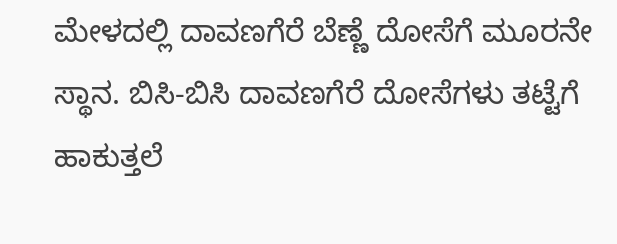ಮೇಳದಲ್ಲಿ ದಾವಣಗೆರೆ ಬೆಣ್ಣೆ ದೋಸೆಗೆ ಮೂರನೇ ಸ್ಥಾನ. ಬಿಸಿ-ಬಿಸಿ ದಾವಣಗೆರೆ ದೋಸೆಗಳು ತಟ್ಟೆಗೆ ಹಾಕುತ್ತಲೆ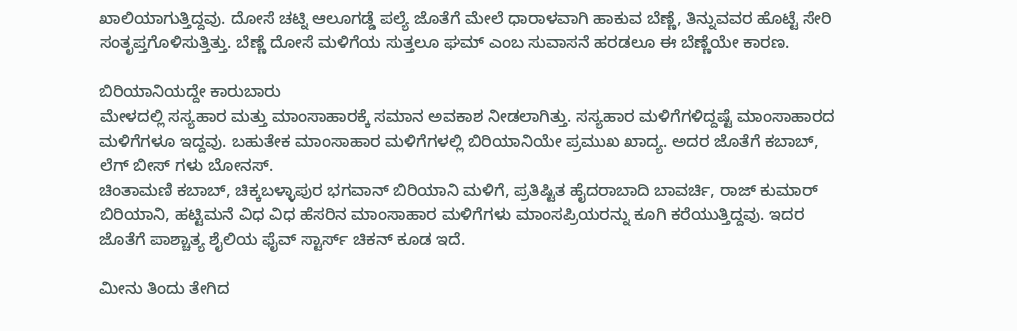ಖಾಲಿಯಾಗುತ್ತಿದ್ದವು. ದೋಸೆ ಚಟ್ನಿ ಆಲೂಗಡ್ಡೆ ಪಲ್ಯೆ ಜೊತೆಗೆ ಮೇಲೆ ಧಾರಾಳವಾಗಿ ಹಾಕುವ ಬೆಣ್ಣೆ, ತಿನ್ನುವವರ ಹೊಟ್ಟೆ ಸೇರಿ ಸಂತೃಪ್ತಗೊಳಿಸುತ್ತಿತ್ತು. ಬೆಣ್ಣೆ ದೋಸೆ ಮಳಿಗೆಯ ಸುತ್ತಲೂ ಘಮ್ ಎಂಬ ಸುವಾಸನೆ ಹರಡಲೂ ಈ ಬೆಣ್ಣೆಯೇ ಕಾರಣ.

ಬಿರಿಯಾನಿಯದ್ದೇ ಕಾರುಬಾರು
ಮೇಳದಲ್ಲಿ ಸಸ್ಯಹಾರ ಮತ್ತು ಮಾಂಸಾಹಾರಕ್ಕೆ ಸಮಾನ ಅವಕಾಶ ನೀಡಲಾಗಿತ್ತು. ಸಸ್ಯಹಾರ ಮಳಿಗೆಗಳಿದ್ದಷ್ಟೆ ಮಾಂಸಾಹಾರದ ಮಳಿಗೆಗಳೂ ಇದ್ದವು. ಬಹುತೇಕ ಮಾಂಸಾಹಾರ ಮಳಿಗೆಗಳಲ್ಲಿ ಬಿರಿಯಾನಿಯೇ ಪ್ರಮುಖ ಖಾದ್ಯ. ಅದರ ಜೊತೆಗೆ ಕಬಾಬ್, ಲೆಗ್ ಬೀಸ್ ಗಳು ಬೋನಸ್.
ಚಿಂತಾಮಣಿ ಕಬಾಬ್, ಚಿಕ್ಕಬಳ್ಳಾಪುರ ಭಗವಾನ್ ಬಿರಿಯಾನಿ ಮಳಿಗೆ, ಪ್ರತಿಷ್ಟಿತ ಹೈದರಾಬಾದಿ ಬಾವರ್ಚಿ, ರಾಜ್ ಕುಮಾರ್ ಬಿರಿಯಾನಿ, ಹಟ್ಟಿಮನೆ ವಿಧ ವಿಧ ಹೆಸರಿನ ಮಾಂಸಾಹಾರ ಮಳಿಗೆಗಳು ಮಾಂಸಪ್ರಿಯರನ್ನು ಕೂಗಿ ಕರೆಯುತ್ತಿದ್ದವು. ಇದರ ಜೊತೆಗೆ ಪಾಶ್ಚಾತ್ಯ ಶೈಲಿಯ ಫೈವ್ ಸ್ಟಾರ್ಸ್ ಚಿಕನ್ ಕೂಡ ಇದೆ.

ಮೀನು ತಿಂದು ತೇಗಿದ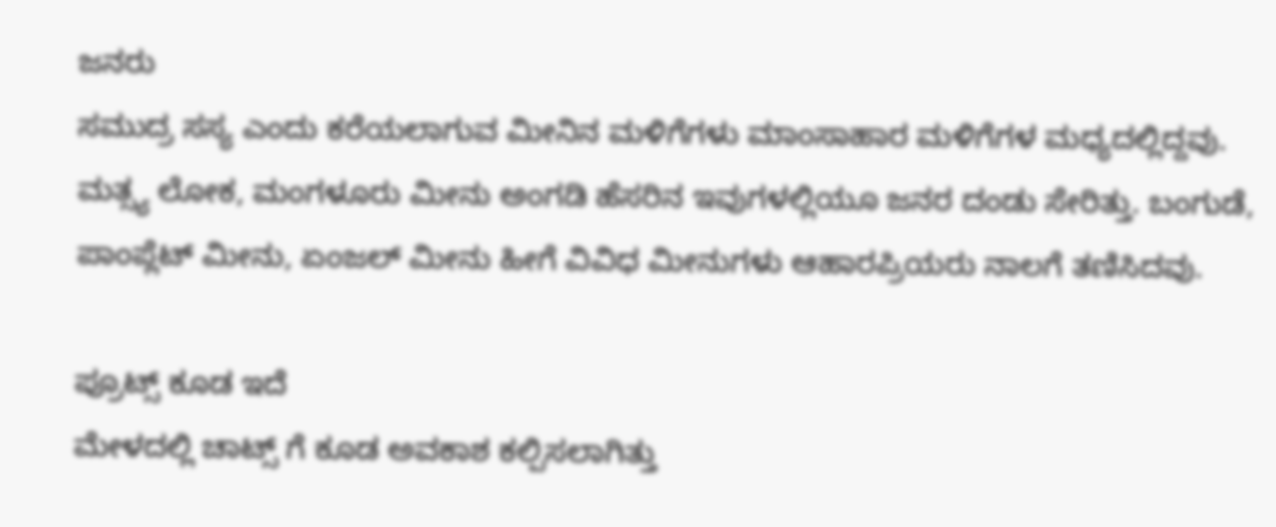ಜನರು
ಸಮುದ್ರ ಸಸ್ಯ ಎಂದು ಕರೆಯಲಾಗುವ ಮೀನಿನ ಮಳಿಗೆಗಳು ಮಾಂಸಾಹಾರ ಮಳಿಗೆಗಳ ಮಧ್ಯದಲ್ಲಿದ್ದವು. ಮತ್ಸ್ಯ ಲೋಕ, ಮಂಗಳೂರು ಮೀನು ಅಂಗಡಿ ಹೆಸರಿನ ಇವುಗಳಲ್ಲಿಯೂ ಜನರ ದಂಡು ಸೇರಿತ್ತು. ಬಂಗುಡೆ, ಪಾಂಪ್ಲೆಟ್ ಮೀನು, ಏಂಜಲ್ ಮೀನು ಹೀಗೆ ವಿವಿಧ ಮೀನುಗಳು ಆಹಾರಪ್ರಿಯರು ನಾಲಗೆ ತಣಿಸಿದವು.

ಪ್ರೂಟ್ಸ್ ಕೂಡ ಇದೆ
ಮೇಳದಲ್ಲಿ ಚಾಟ್ಸ್ ಗೆ ಕೂಡ ಅವಕಾಶ ಕಲ್ಪಿಸಲಾಗಿತ್ತು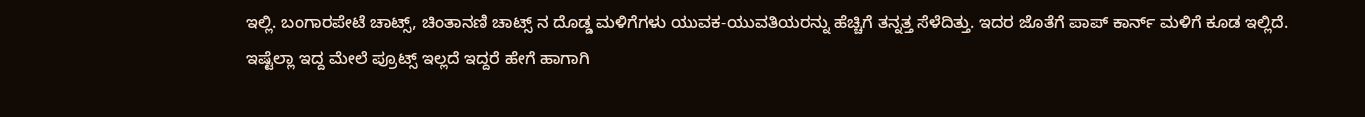ಇಲ್ಲಿ. ಬಂಗಾರಪೇಟೆ ಚಾಟ್ಸ್, ಚಿಂತಾನಣಿ ಚಾಟ್ಸ್ ನ ದೊಡ್ಡ ಮಳಿಗೆಗಳು ಯುವಕ-ಯುವತಿಯರನ್ನು ಹೆಚ್ಚಿಗೆ ತನ್ನತ್ತ ಸೆಳೆದಿತ್ತು. ಇದರ ಜೊತೆಗೆ ಪಾಪ್ ಕಾರ್ನ್ ಮಳಿಗೆ ಕೂಡ ಇಲ್ಲಿದೆ.
ಇಷ್ಟೆಲ್ಲಾ ಇದ್ದ ಮೇಲೆ ಪ್ರೂಟ್ಸ್ ಇಲ್ಲದೆ ಇದ್ದರೆ ಹೇಗೆ ಹಾಗಾಗಿ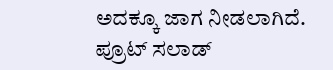ಅದಕ್ಕೂ ಜಾಗ ನೀಡಲಾಗಿದೆ. ಪ್ರೂಟ್ ಸಲಾಡ್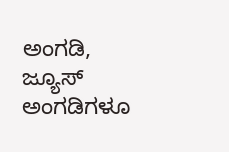ಅಂಗಡಿ, ಜ್ಯೂಸ್ ಅಂಗಡಿಗಳೂ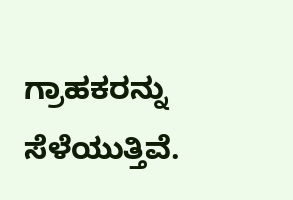ಗ್ರಾಹಕರನ್ನು ಸೆಳೆಯುತ್ತಿವೆ.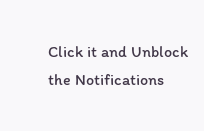Click it and Unblock the Notifications